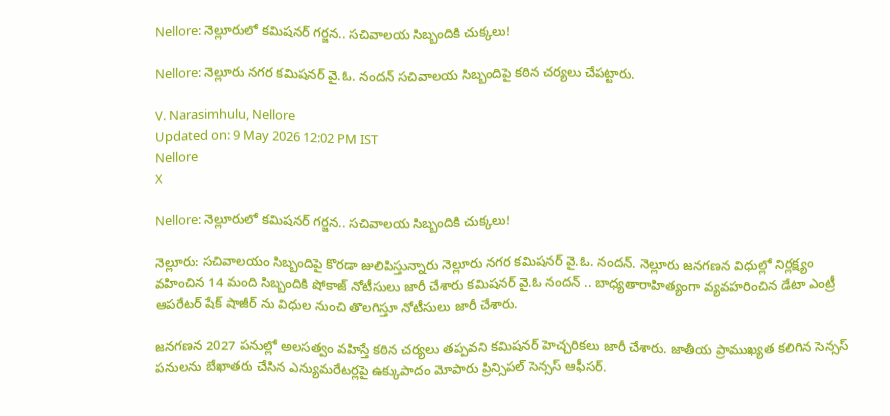Nellore: నెల్లూరులో కమిషనర్ గర్జన.. సచివాలయ సిబ్బందికి చుక్కలు!

Nellore: నెల్లూరు నగర కమిషనర్ వై.ఓ. నందన్ సచివాలయ సిబ్బందిపై కఠిన చర్యలు చేపట్టారు.

V. Narasimhulu, Nellore
Updated on: 9 May 2026 12:02 PM IST
Nellore
X

Nellore: నెల్లూరులో కమిషనర్ గర్జన.. సచివాలయ సిబ్బందికి చుక్కలు!

నెల్లూరు: సచివాలయం సిబ్బందిపై కొరడా జులిపిస్తున్నారు నెల్లూరు నగర కమిషనర్ వై.ఓ. నందన్. నెల్లూరు జనగణన విధుల్లో నిర్లక్ష్యం వహించిన 14 మంది సిబ్బందికి షోకాజ్ నోటీసులు జారీ చేశారు కమిషనర్ వై.ఓ నందన్ .. బాధ్యతారాహిత్యంగా వ్యవహరించిన డేటా ఎంట్రీ ఆపరేటర్ షేక్ షాజీర్ ను విధుల నుంచి తొలగిస్తూ నోటీసులు జారీ చేశారు.

జనగణన 2027 పనుల్లో అలసత్వం వహిస్తే కఠిన చర్యలు తప్పవని కమిషనర్ హెచ్చరికలు జారీ చేశారు. జాతీయ ప్రాముఖ్యత కలిగిన సెన్సస్ పనులను బేఖాతరు చేసిన ఎన్యుమరేటర్లపై ఉక్కుపాదం మోపారు ప్రిన్సిపల్ సెన్సస్ ఆఫీసర్.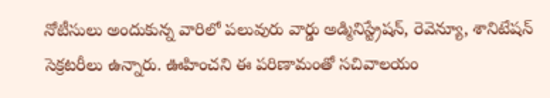నోటీసులు అందుకున్న వారిలో పలువురు వార్డు అడ్మినిస్ట్రేషన్, రెవెన్యూ, శానిటేషన్ సెక్రటరీలు ఉన్నారు. ఊహించని ఈ పరిణామంతో సచివాలయం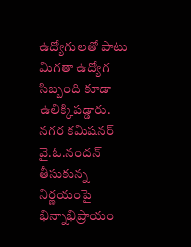ఉద్యోగులతో పాటు మిగతా ఉద్యోగ సిబ్బంది కూడా ఉలిక్కిపడ్డారు. నగర కమిషనర్ వై.ఓ.నందన్ తీసుకున్న నిర్ణయంపై భిన్నాభిప్రాయం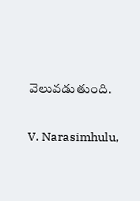వెలువడుతుంది.

V. Narasimhulu,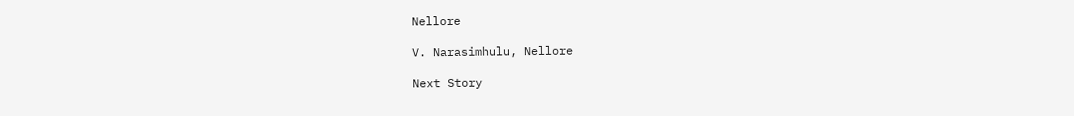Nellore

V. Narasimhulu, Nellore

Next Story